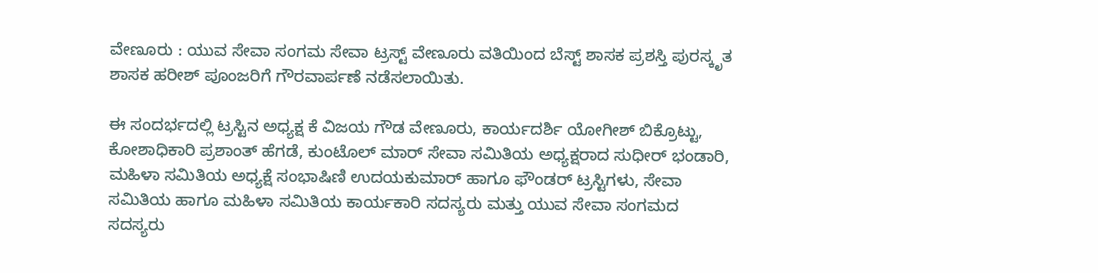ವೇಣೂರು : ಯುವ ಸೇವಾ ಸಂಗಮ ಸೇವಾ ಟ್ರಸ್ಟ್ ವೇಣೂರು ವತಿಯಿಂದ ಬೆಸ್ಟ್ ಶಾಸಕ ಪ್ರಶಸ್ತಿ ಪುರಸ್ಕೃತ ಶಾಸಕ ಹರೀಶ್ ಪೂಂಜರಿಗೆ ಗೌರವಾರ್ಪಣೆ ನಡೆಸಲಾಯಿತು.

ಈ ಸಂದರ್ಭದಲ್ಲಿ ಟ್ರಸ್ಟಿನ ಅಧ್ಯಕ್ಷ ಕೆ ವಿಜಯ ಗೌಡ ವೇಣೂರು, ಕಾರ್ಯದರ್ಶಿ ಯೋಗೀಶ್ ಬಿಕ್ರೊಟ್ಟು, ಕೋಶಾಧಿಕಾರಿ ಪ್ರಶಾಂತ್ ಹೆಗಡೆ, ಕುಂಟೊಲ್ ಮಾರ್ ಸೇವಾ ಸಮಿತಿಯ ಅಧ್ಯಕ್ಷರಾದ ಸುಧೀರ್ ಭಂಡಾರಿ, ಮಹಿಳಾ ಸಮಿತಿಯ ಅಧ್ಯಕ್ಷೆ ಸಂಭಾಷಿಣಿ ಉದಯಕುಮಾರ್ ಹಾಗೂ ಫೌಂಡರ್ ಟ್ರಸ್ಟಿಗಳು, ಸೇವಾ ಸಮಿತಿಯ ಹಾಗೂ ಮಹಿಳಾ ಸಮಿತಿಯ ಕಾರ್ಯಕಾರಿ ಸದಸ್ಯರು ಮತ್ತು ಯುವ ಸೇವಾ ಸಂಗಮದ ಸದಸ್ಯರು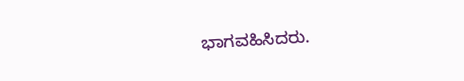ಭಾಗವಹಿಸಿದರು.